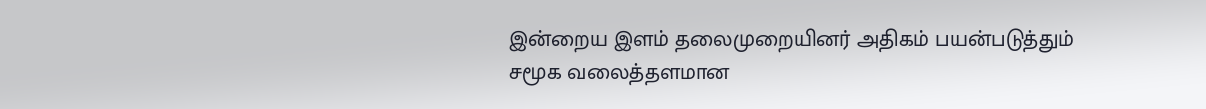இன்றைய இளம் தலைமுறையினர் அதிகம் பயன்படுத்தும் சமூக வலைத்தளமான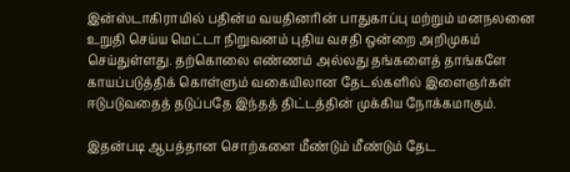இன்ஸ்டாகிராமில் பதின்ம வயதினரின் பாதுகாப்பு மற்றும் மனநலனை உறுதி செய்ய மெட்டா நிறுவனம் புதிய வசதி ஒன்றை அறிமுகம் செய்துள்ளது. தற்கொலை எண்ணம் அல்லது தங்களைத் தாங்களே காயப்படுத்திக் கொள்ளும் வகையிலான தேடல்களில் இளைஞர்கள் ஈடுபடுவதைத் தடுப்பதே இந்தத் திட்டத்தின் முக்கிய நோக்கமாகும்.

இதன்படி ஆபத்தான சொற்களை மீண்டும் மீண்டும் தேட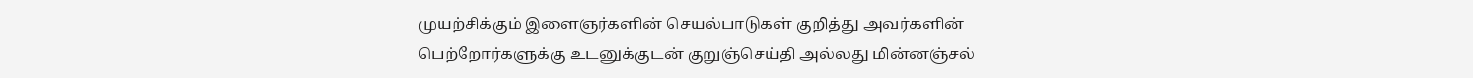முயற்சிக்கும் இளைஞர்களின் செயல்பாடுகள் குறித்து அவர்களின் பெற்றோர்களுக்கு உடனுக்குடன் குறுஞ்செய்தி அல்லது மின்னஞ்சல்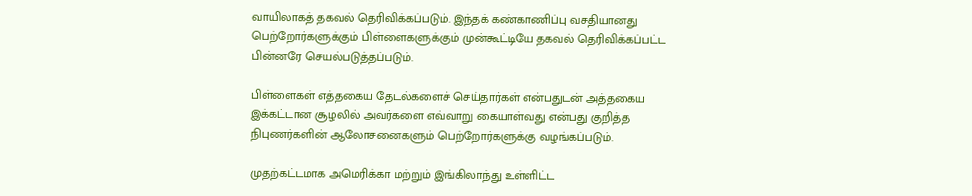வாயிலாகத் தகவல் தெரிவிக்கப்படும். இந்தக் கண்காணிப்பு வசதியானது பெற்றோர்களுக்கும் பிள்ளைகளுக்கும் முன்கூட்டியே தகவல் தெரிவிக்கப்பட்ட பின்னரே செயல்படுத்தப்படும்.

பிள்ளைகள் எத்தகைய தேடல்களைச் செய்தார்கள் என்பதுடன் அத்தகைய இக்கட்டான சூழலில் அவர்களை எவ்வாறு கையாள்வது என்பது குறித்த நிபுணர்களின் ஆலோசனைகளும் பெற்றோர்களுக்கு வழங்கப்படும்.

முதற்கட்டமாக அமெரிக்கா மற்றும் இங்கிலாந்து உள்ளிட்ட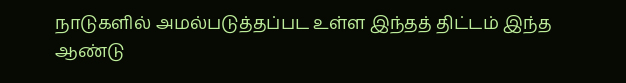நாடுகளில் அமல்படுத்தப்பட உள்ள இந்தத் திட்டம் இந்த ஆண்டு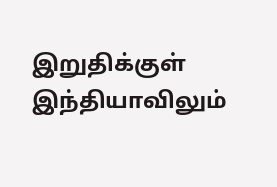இறுதிக்குள் இந்தியாவிலும்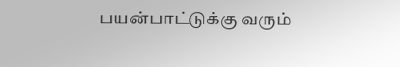பயன்பாட்டுக்கு வரும்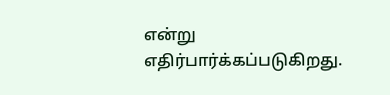என்று எதிர்பார்க்கப்படுகிறது.